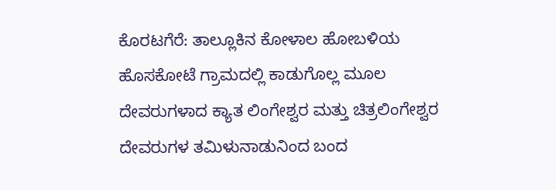ಕೊರಟಗೆರೆ: ತಾಲ್ಲೂಕಿನ ಕೋಳಾಲ ಹೋಬಳಿಯ ಹೊಸಕೋಟೆ ಗ್ರಾಮದಲ್ಲಿ ಕಾಡುಗೊಲ್ಲ ಮೂಲ ದೇವರುಗಳಾದ ಕ್ಯಾತ ಲಿಂಗೇಶ್ವರ ಮತ್ತು ಚಿತ್ರಲಿಂಗೇಶ್ವರ ದೇವರುಗಳ ತಮಿಳುನಾಡುನಿಂದ ಬಂದ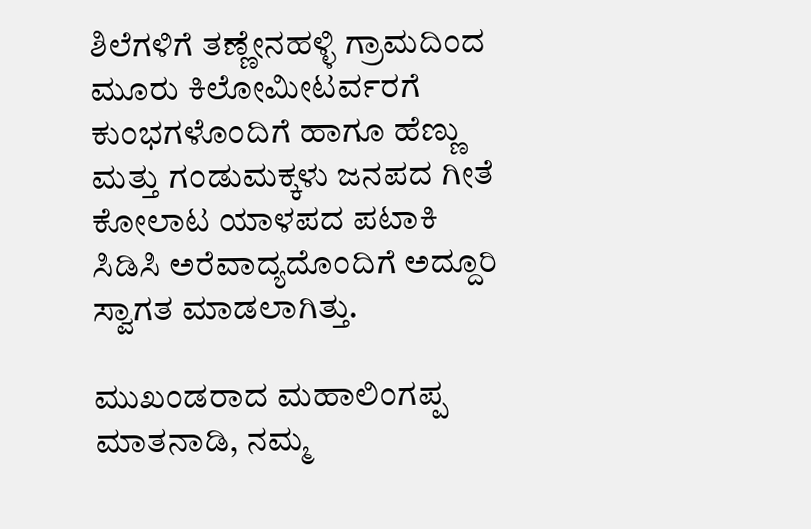ಶಿಲೆಗಳಿಗೆ ತಣ್ಣೇನಹಳ್ಳಿ ಗ್ರಾಮದಿಂದ ಮೂರು ಕಿಲೋಮೀಟರ್ವರಗೆ ಕುಂಭಗಳೊಂದಿಗೆ ಹಾಗೂ ಹೆಣ್ಣು ಮತ್ತು ಗಂಡುಮಕ್ಕಳು ಜನಪದ ಗೀತೆ ಕೋಲಾಟ ಯಾಳಪದ ಪಟಾಕಿ ಸಿಡಿಸಿ ಅರೆವಾದ್ಯದೊಂದಿಗೆ ಅದ್ದೂರಿ ಸ್ವಾಗತ ಮಾಡಲಾಗಿತ್ತು.

ಮುಖಂಡರಾದ ಮಹಾಲಿಂಗಪ್ಪ ಮಾತನಾಡಿ, ನಮ್ಮ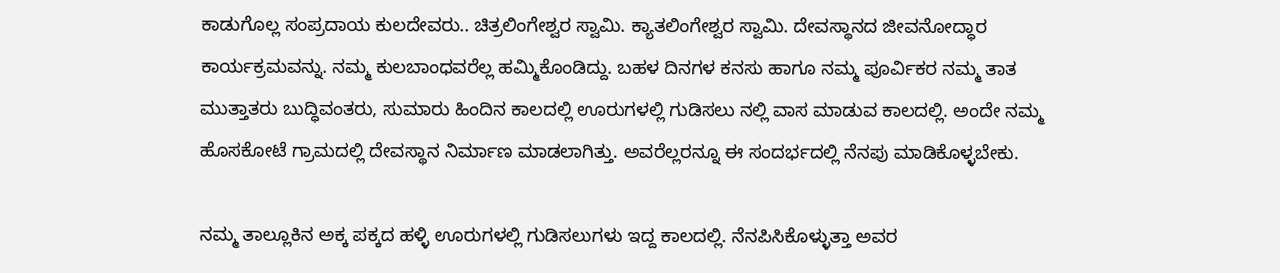ಕಾಡುಗೊಲ್ಲ ಸಂಪ್ರದಾಯ ಕುಲದೇವರು.. ಚಿತ್ರಲಿಂಗೇಶ್ವರ ಸ್ವಾಮಿ. ಕ್ಯಾತಲಿಂಗೇಶ್ವರ ಸ್ವಾಮಿ. ದೇವಸ್ಥಾನದ ಜೀವನೋದ್ಧಾರ ಕಾರ್ಯಕ್ರಮವನ್ನು. ನಮ್ಮ ಕುಲಬಾಂಧವರೆಲ್ಲ ಹಮ್ಮಿಕೊಂಡಿದ್ದು. ಬಹಳ ದಿನಗಳ ಕನಸು ಹಾಗೂ ನಮ್ಮ ಪೂರ್ವಿಕರ ನಮ್ಮ ತಾತ ಮುತ್ತಾತರು ಬುದ್ಧಿವಂತರು, ಸುಮಾರು ಹಿಂದಿನ ಕಾಲದಲ್ಲಿ ಊರುಗಳಲ್ಲಿ ಗುಡಿಸಲು ನಲ್ಲಿ ವಾಸ ಮಾಡುವ ಕಾಲದಲ್ಲಿ. ಅಂದೇ ನಮ್ಮ ಹೊಸಕೋಟೆ ಗ್ರಾಮದಲ್ಲಿ ದೇವಸ್ಥಾನ ನಿರ್ಮಾಣ ಮಾಡಲಾಗಿತ್ತು. ಅವರೆಲ್ಲರನ್ನೂ ಈ ಸಂದರ್ಭದಲ್ಲಿ ನೆನಪು ಮಾಡಿಕೊಳ್ಳಬೇಕು.

ನಮ್ಮ ತಾಲ್ಲೂಕಿನ ಅಕ್ಕ ಪಕ್ಕದ ಹಳ್ಳಿ ಊರುಗಳಲ್ಲಿ ಗುಡಿಸಲುಗಳು ಇದ್ದ ಕಾಲದಲ್ಲಿ. ನೆನಪಿಸಿಕೊಳ್ಳುತ್ತಾ ಅವರ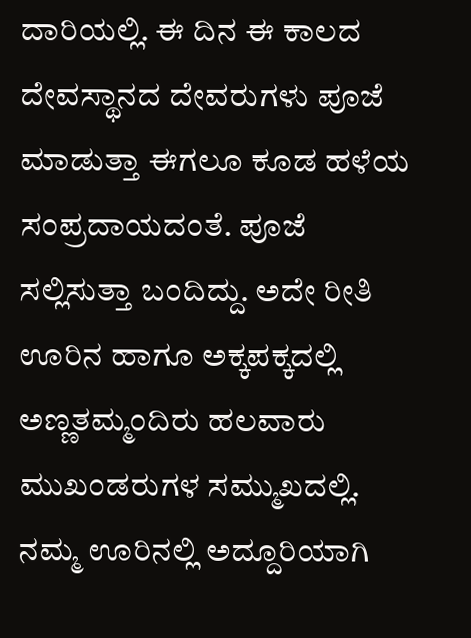ದಾರಿಯಲ್ಲಿ. ಈ ದಿನ ಈ ಕಾಲದ ದೇವಸ್ಥಾನದ ದೇವರುಗಳು ಪೂಜೆ ಮಾಡುತ್ತಾ ಈಗಲೂ ಕೂಡ ಹಳೆಯ ಸಂಪ್ರದಾಯದಂತೆ. ಪೂಜೆ ಸಲ್ಲಿಸುತ್ತಾ ಬಂದಿದ್ದು. ಅದೇ ರೀತಿ ಊರಿನ ಹಾಗೂ ಅಕ್ಕಪಕ್ಕದಲ್ಲಿ ಅಣ್ಣತಮ್ಮಂದಿರು ಹಲವಾರು ಮುಖಂಡರುಗಳ ಸಮ್ಮುಖದಲ್ಲಿ. ನಮ್ಮ ಊರಿನಲ್ಲಿ ಅದ್ದೂರಿಯಾಗಿ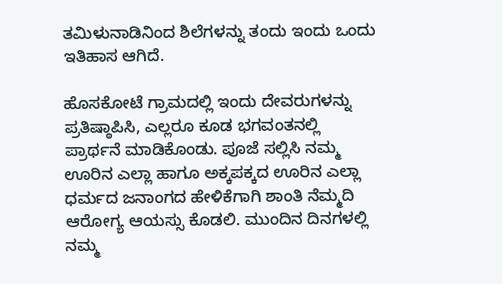ತಮಿಳುನಾಡಿನಿಂದ ಶಿಲೆಗಳನ್ನು ತಂದು ಇಂದು ಒಂದು ಇತಿಹಾಸ ಆಗಿದೆ.

ಹೊಸಕೋಟೆ ಗ್ರಾಮದಲ್ಲಿ ಇಂದು ದೇವರುಗಳನ್ನು ಪ್ರತಿಷ್ಠಾಪಿಸಿ, ಎಲ್ಲರೂ ಕೂಡ ಭಗವಂತನಲ್ಲಿ ಪ್ರಾರ್ಥನೆ ಮಾಡಿಕೊಂಡು. ಪೂಜೆ ಸಲ್ಲಿಸಿ ನಮ್ಮ ಊರಿನ ಎಲ್ಲಾ ಹಾಗೂ ಅಕ್ಕಪಕ್ಕದ ಊರಿನ ಎಲ್ಲಾ ಧರ್ಮದ ಜನಾಂಗದ ಹೇಳಿಕೆಗಾಗಿ ಶಾಂತಿ ನೆಮ್ಮದಿ ಆರೋಗ್ಯ ಆಯಸ್ಸು ಕೊಡಲಿ. ಮುಂದಿನ ದಿನಗಳಲ್ಲಿ ನಮ್ಮ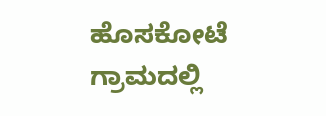ಹೊಸಕೋಟೆ ಗ್ರಾಮದಲ್ಲಿ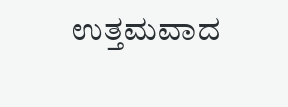ಉತ್ತಮವಾದ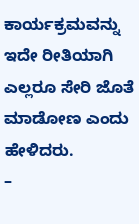ಕಾರ್ಯಕ್ರಮವನ್ನು ಇದೇ ರೀತಿಯಾಗಿ ಎಲ್ಲರೂ ಸೇರಿ ಜೊತೆ ಮಾಡೋಣ ಎಂದು ಹೇಳಿದರು.
–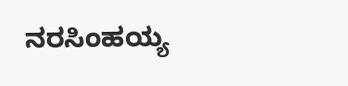ನರಸಿಂಹಯ್ಯ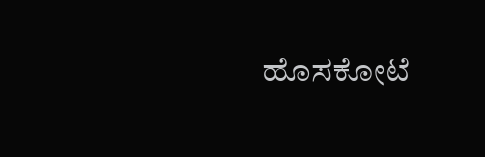ಹೊಸಕೋಟೆ